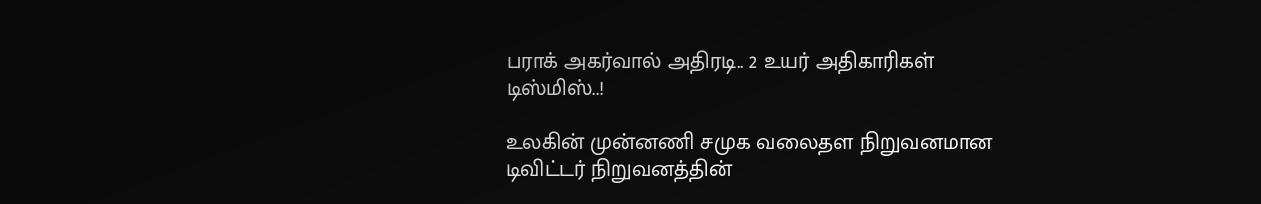பராக் அகர்வால் அதிரடி.. 2 உயர் அதிகாரிகள் டிஸ்மிஸ்..!

உலகின் முன்னணி சமுக வலைதள நிறுவனமான டிவிட்டர் நிறுவனத்தின்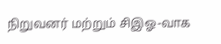நிறுவனர் மற்றும் சிஇஓ-வாக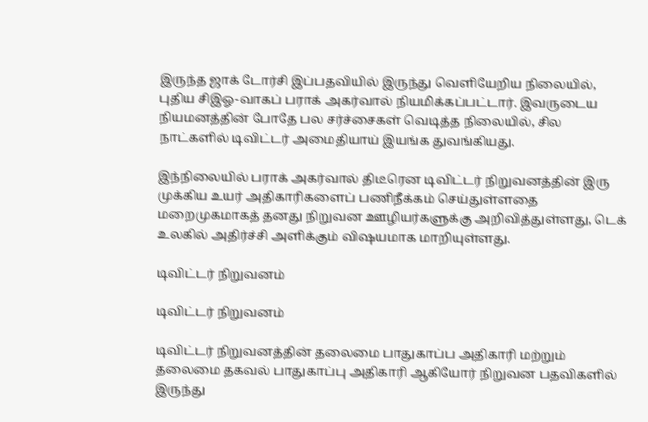இருந்த ஜாக் டோர்சி இப்பதவியில் இருந்து வெளியேறிய நிலையில், புதிய சிஇஓ-வாகப் பராக் அகர்வால் நியமிக்கப்பட்டார். இவருடைய நியமனத்தின் போதே பல சர்ச்சைகள் வெடித்த நிலையில், சில நாட்களில் டிவிட்டர் அமைதியாய் இயங்க துவங்கியது.

இந்நிலையில் பராக் அகர்வால் திடீரென டிவிட்டர் நிறுவனத்தின் இரு முக்கிய உயர் அதிகாரிகளைப் பணிநீக்கம் செய்துள்ளதை மறைமுகமாகத் தனது நிறுவன ஊழியர்களுக்கு அறிவித்துள்ளது, டெக் உலகில் அதிர்ச்சி அளிக்கும் விஷயமாக மாறியுள்ளது.

டிவிட்டர் நிறுவனம்

டிவிட்டர் நிறுவனம்

டிவிட்டர் நிறுவனத்தின் தலைமை பாதுகாப்ப அதிகாரி மற்றும் தலைமை தகவல் பாதுகாப்பு அதிகாரி ஆகியோர் நிறுவன பதவிகளில் இருந்து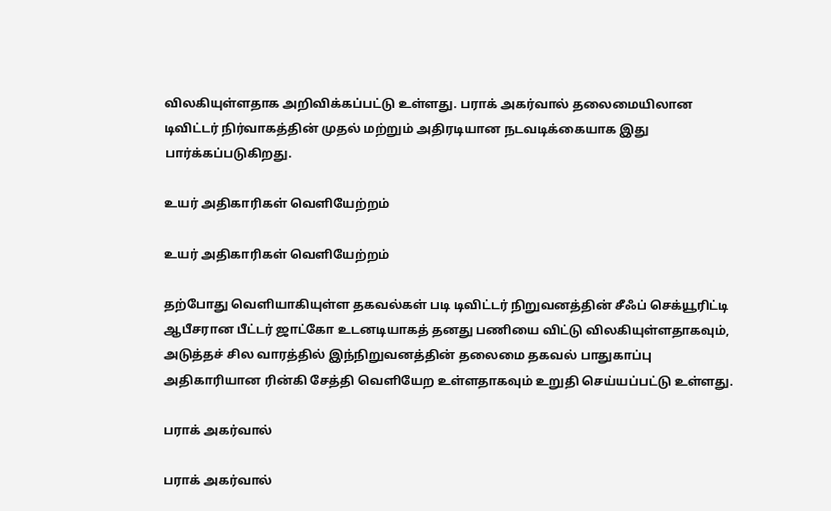விலகியுள்ளதாக அறிவிக்கப்பட்டு உள்ளது. பராக் அகர்வால் தலைமையிலான டிவிட்டர் நிர்வாகத்தின் முதல் மற்றும் அதிரடியான நடவடிக்கையாக இது பார்க்கப்படுகிறது.

உயர் அதிகாரிகள் வெளியேற்றம்

உயர் அதிகாரிகள் வெளியேற்றம்

தற்போது வெளியாகியுள்ள தகவல்கள் படி டிவிட்டர் நிறுவனத்தின் சீஃப் செக்யூரிட்டி ஆபீசரான பீட்டர் ஜாட்கோ உடனடியாகத் தனது பணியை விட்டு விலகியுள்ளதாகவும், அடுத்தச் சில வாரத்தில் இந்நிறுவனத்தின் தலைமை தகவல் பாதுகாப்பு அதிகாரியான ரின்கி சேத்தி வெளியேற உள்ளதாகவும் உறுதி செய்யப்பட்டு உள்ளது.

பராக் அகர்வால்

பராக் அகர்வால்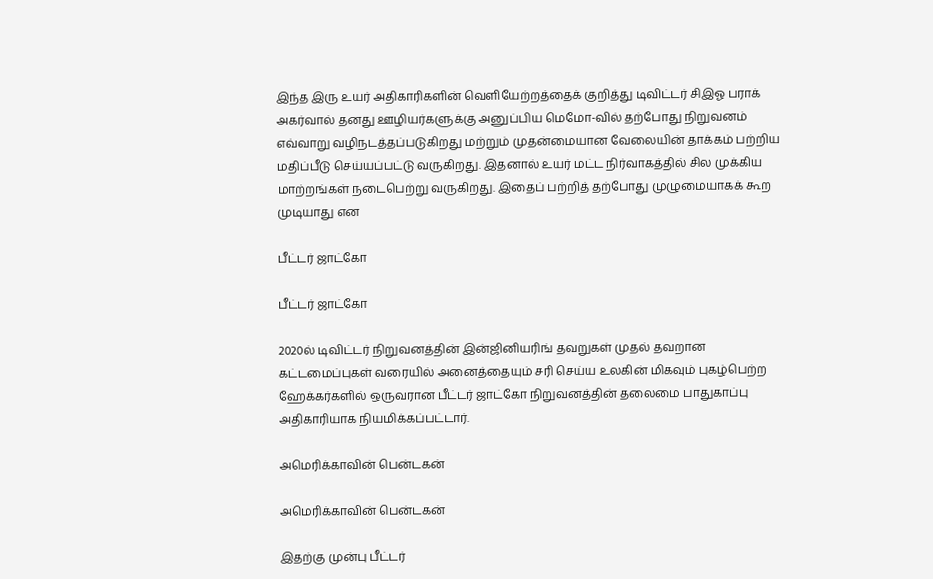இந்த இரு உயர் அதிகாரிகளின் வெளியேற்றத்தைக் குறித்து டிவிட்டர் சிஇஓ பராக் அகர்வால் தனது ஊழியர்களுக்கு அனுப்பிய மெமோ-வில் தற்போது நிறுவனம் எவ்வாறு வழிநடத்தப்படுகிறது மற்றும் முதன்மையான வேலையின் தாக்கம் பற்றிய மதிப்பீடு செய்யப்பட்டு வருகிறது. இதனால் உயர் மட்ட நிர்வாகத்தில் சில முக்கிய மாற்றங்கள் நடைபெற்று வருகிறது. இதைப் பற்றித் தற்போது முழுமையாகக் கூற முடியாது என

பீட்டர் ஜாட்கோ

பீட்டர் ஜாட்கோ

2020ல் டிவிட்டர் நிறுவனத்தின் இன்ஜினியரிங் தவறுகள் முதல் தவறான கட்டமைப்புகள் வரையில் அனைத்தையும் சரி செய்ய உலகின் மிகவும் புகழ்பெற்ற ஹேக்கர்களில் ஒருவரான பீட்டர் ஜாட்கோ நிறுவனத்தின் தலைமை பாதுகாப்பு அதிகாரியாக நியமிக்கப்பட்டார்.

அமெரிக்காவின் பென்டகன்

அமெரிக்காவின் பென்டகன்

இதற்கு முன்பு பீட்டர்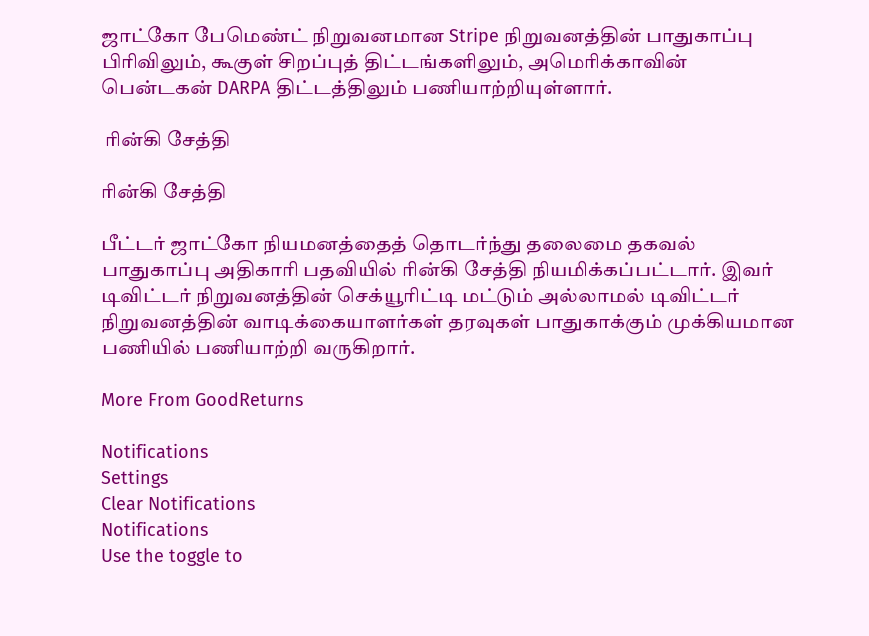ஜாட்கோ பேமெண்ட் நிறுவனமான Stripe நிறுவனத்தின் பாதுகாப்பு பிரிவிலும், கூகுள் சிறப்புத் திட்டங்களிலும், அமெரிக்காவின் பென்டகன் DARPA திட்டத்திலும் பணியாற்றியுள்ளார்.

 ரின்கி சேத்தி

ரின்கி சேத்தி

பீட்டர் ஜாட்கோ நியமனத்தைத் தொடர்ந்து தலைமை தகவல் பாதுகாப்பு அதிகாரி பதவியில் ரின்கி சேத்தி நியமிக்கப்பட்டார். இவர் டிவிட்டர் நிறுவனத்தின் செக்யூரிட்டி மட்டும் அல்லாமல் டிவிட்டர் நிறுவனத்தின் வாடிக்கையாளர்கள் தரவுகள் பாதுகாக்கும் முக்கியமான பணியில் பணியாற்றி வருகிறார்.

More From GoodReturns

Notifications
Settings
Clear Notifications
Notifications
Use the toggle to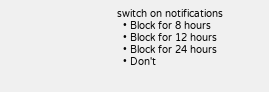switch on notifications
  • Block for 8 hours
  • Block for 12 hours
  • Block for 24 hours
  • Don't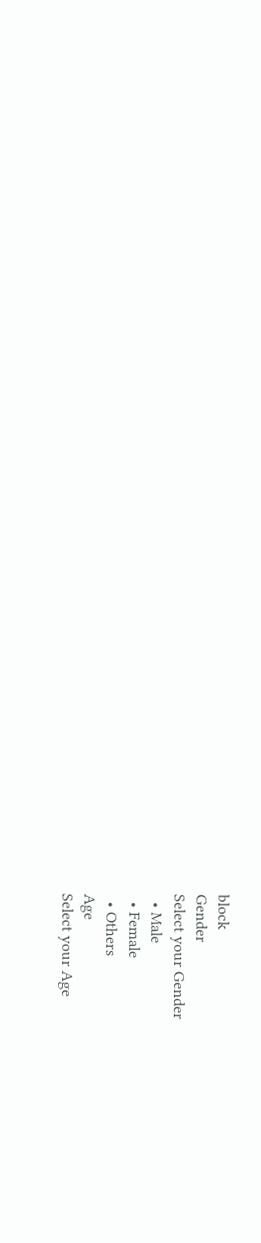block
Gender
Select your Gender
  • Male
  • Female
  • Others
Age
Select your Age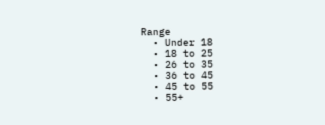Range
  • Under 18
  • 18 to 25
  • 26 to 35
  • 36 to 45
  • 45 to 55
  • 55+